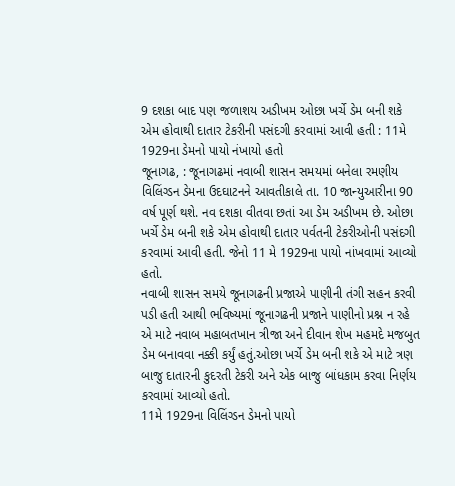9 દશકા બાદ પણ જળાશય અડીખમ ઓછા ખર્ચે ડેમ બની શકે એમ હોવાથી દાતાર ટેકરીની પસંદગી કરવામાં આવી હતી : 11મે 1929ના ડેમનો પાયો નંખાયો હતો
જૂનાગઢ, : જૂનાગઢમાં નવાબી શાસન સમયમાં બનેલા રમણીય વિલિંગ્ડન ડેમના ઉદઘાટનને આવતીકાલે તા. 10 જાન્યુઆરીના 90 વર્ષ પૂર્ણ થશે. નવ દશકા વીતવા છતાં આ ડેમ અડીખમ છે. ઓછા ખર્ચે ડેમ બની શકે એમ હોવાથી દાતાર પર્વતની ટેકરીઓની પસંદગી કરવામાં આવી હતી. જેનો 11 મે 1929ના પાયો નાંખવામાં આવ્યો હતો.
નવાબી શાસન સમયે જૂનાગઢની પ્રજાએ પાણીની તંગી સહન કરવી પડી હતી આથી ભવિષ્યમાં જૂનાગઢની પ્રજાને પાણીનો પ્રશ્ન ન રહે એ માટે નવાબ મહાબતખાન ત્રીજા અને દીવાન શેખ મહમદે મજબુત ડેમ બનાવવા નક્કી કર્યું હતું.ઓછા ખર્ચે ડેમ બની શકે એ માટે ત્રણ બાજુ દાતારની કુદરતી ટેકરી અને એક બાજુ બાંધકામ કરવા નિર્ણય કરવામાં આવ્યો હતો.
11મે 1929ના વિલિંગ્ડન ડેમનો પાયો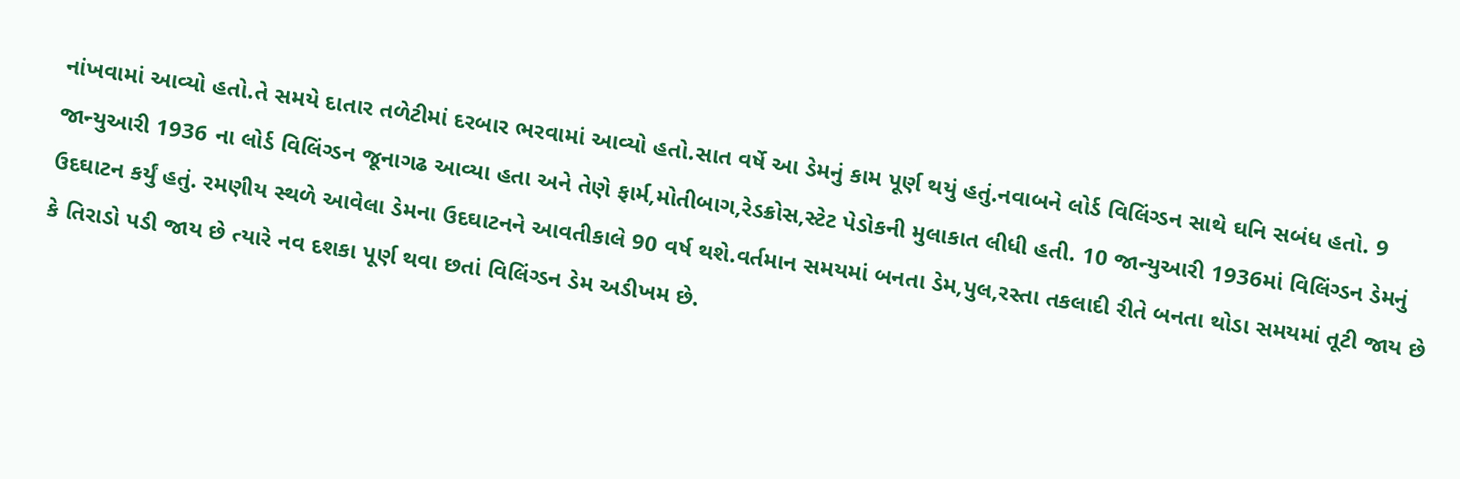નાંખવામાં આવ્યો હતો.તે સમયે દાતાર તળેટીમાં દરબાર ભરવામાં આવ્યો હતો.સાત વર્ષે આ ડેમનું કામ પૂર્ણ થયું હતું.નવાબને લોર્ડ વિલિંગ્ડન સાથે ઘનિ સબંધ હતો. 9 જાન્યુઆરી 1936 ના લોર્ડ વિલિંગ્ડન જૂનાગઢ આવ્યા હતા અને તેણે ફાર્મ,મોતીબાગ,રેડક્રોસ,સ્ટેટ પેડોકની મુલાકાત લીધી હતી. 10 જાન્યુઆરી 1936માં વિલિંગ્ડન ડેમનું ઉદઘાટન કર્યું હતું. રમણીય સ્થળે આવેલા ડેમના ઉદઘાટનને આવતીકાલે 90 વર્ષ થશે.વર્તમાન સમયમાં બનતા ડેમ,પુલ,રસ્તા તકલાદી રીતે બનતા થોડા સમયમાં તૂટી જાય છે કે તિરાડો પડી જાય છે ત્યારે નવ દશકા પૂર્ણ થવા છતાં વિલિંગ્ડન ડેમ અડીખમ છે.